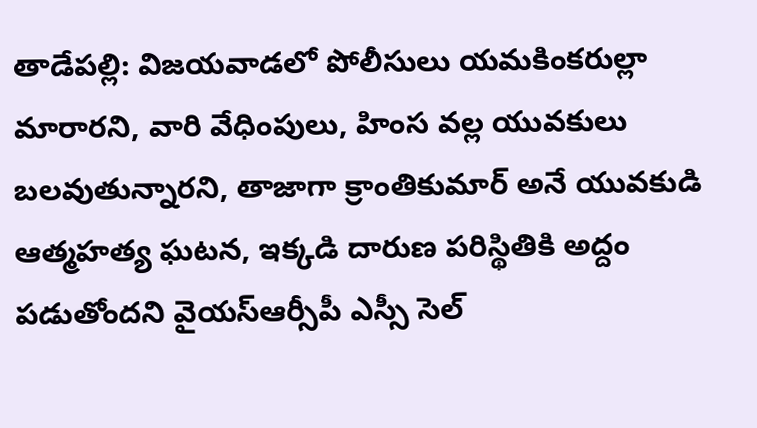తాడేపల్లి: విజయవాడలో పోలీసులు యమకింకరుల్లా మారారని, వారి వేధింపులు, హింస వల్ల యువకులు బలవుతున్నారని, తాజాగా క్రాంతికుమార్ అనే యువకుడి ఆత్మహత్య ఘటన, ఇక్కడి దారుణ పరిస్థితికి అద్దం పడుతోందని వైయస్ఆర్సీపీ ఎస్సీ సెల్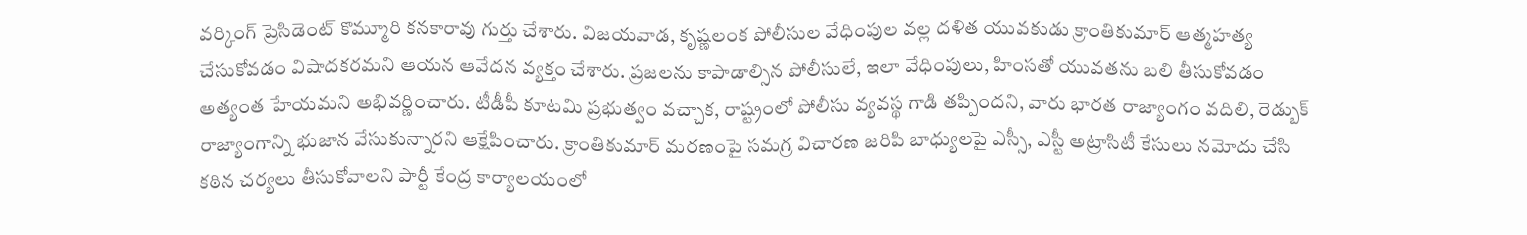వర్కింగ్ ప్రెసిడెంట్ కొమ్మూరి కనకారావు గుర్తు చేశారు. విజయవాడ, కృష్ణలంక పోలీసుల వేధింపుల వల్ల దళిత యువకుడు క్రాంతికుమార్ ఆత్మహత్య చేసుకోవడం విషాదకరమని ఆయన ఆవేదన వ్యక్తం చేశారు. ప్రజలను కాపాడాల్సిన పోలీసులే, ఇలా వేధింపులు, హింసతో యువతను బలి తీసుకోవడం అత్యంత హేయమని అభివర్ణించారు. టీడీపీ కూటమి ప్రభుత్వం వచ్చాక, రాష్ట్రంలో పోలీసు వ్యవస్థ గాడి తప్పిందని, వారు భారత రాజ్యాంగం వదిలి, రెడ్బుక్ రాజ్యాంగాన్ని భుజాన వేసుకున్నారని ఆక్షేపించారు. క్రాంతికుమార్ మరణంపై సమగ్ర విచారణ జరిపి బాధ్యులపై ఎస్సీ, ఎస్టీ అట్రాసిటీ కేసులు నమోదు చేసి కఠిన చర్యలు తీసుకోవాలని పార్టీ కేంద్ర కార్యాలయంలో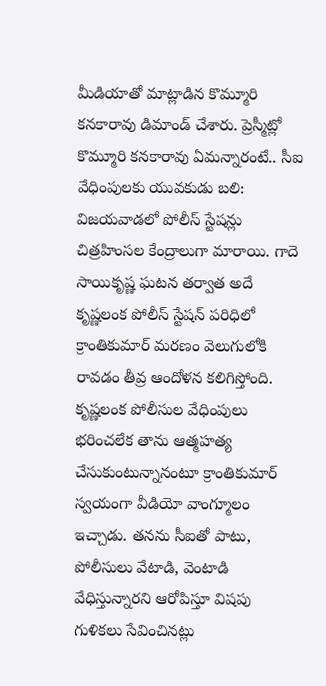మీడియాతో మాట్లాడిన కొమ్మూరి కనకారావు డిమాండ్ చేశారు. ప్రెస్మీట్లో కొమ్మూరి కనకారావు ఏమన్నారంటే.. సీఐ వేధింపులకు యువకుడు బలి: విజయవాడలో పోలీస్ స్టేషన్లు చిత్రహింసల కేంద్రాలుగా మారాయి. గాదె సాయికృష్ణ ఘటన తర్వాత అదే కృష్ణలంక పోలీస్ స్టేషన్ పరిధిలో క్రాంతికుమార్ మరణం వెలుగులోకి రావడం తీవ్ర ఆందోళన కలిగిస్తోంది. కృష్ణలంక పోలీసుల వేధింపులు భరించలేక తాను ఆత్మహత్య చేసుకుంటున్నానంటూ క్రాంతికుమార్ స్వయంగా వీడియో వాంగ్మూలం ఇచ్చాడు. తనను సీఐతో పాటు, పోలీసులు వేటాడి, వెంటాడి వేధిస్తున్నారని ఆరోపిస్తూ విషపు గుళికలు సేవించినట్లు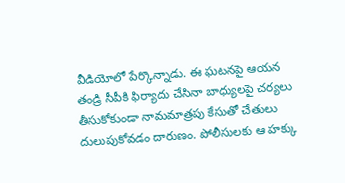వీడియోలో పేర్కొన్నాడు. ఈ ఘటనపై ఆయన తండ్రి సీపీకి ఫిర్యాదు చేసినా బాధ్యులపై చర్యలు తీసుకోకుండా నామమాత్రపు కేసుతో చేతులు దులుపుకోవడం దారుణం. పోలీసులకు ఆ హక్కు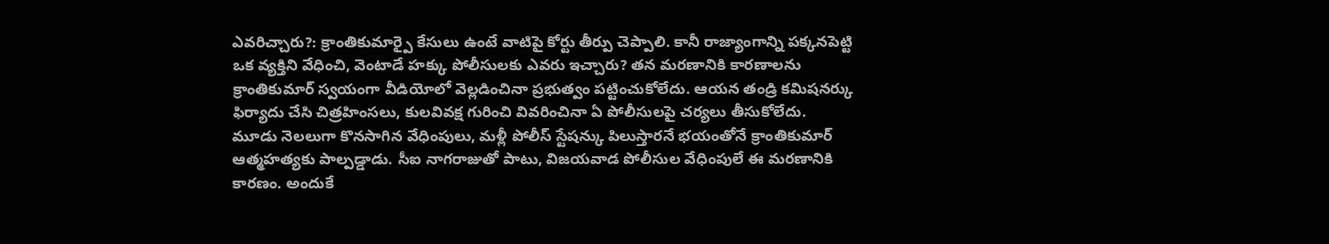ఎవరిచ్చారు?: క్రాంతికుమార్పై కేసులు ఉంటే వాటిపై కోర్టు తీర్పు చెప్పాలి. కానీ రాజ్యాంగాన్ని పక్కనపెట్టి ఒక వ్యక్తిని వేధించి, వెంటాడే హక్కు పోలీసులకు ఎవరు ఇచ్చారు? తన మరణానికి కారణాలను క్రాంతికుమార్ స్వయంగా వీడియోలో వెల్లడించినా ప్రభుత్వం పట్టించుకోలేదు. ఆయన తండ్రి కమిషనర్కు ఫిర్యాదు చేసి చిత్రహింసలు, కులవివక్ష గురించి వివరించినా ఏ పోలీసులపై చర్యలు తీసుకోలేదు. మూడు నెలలుగా కొనసాగిన వేధింపులు, మళ్లీ పోలీస్ స్టేషన్కు పిలుస్తారనే భయంతోనే క్రాంతికుమార్ ఆత్మహత్యకు పాల్పడ్డాడు. సీఐ నాగరాజుతో పాటు, విజయవాడ పోలీసుల వేధింపులే ఈ మరణానికి కారణం. అందుకే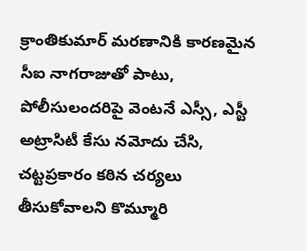క్రాంతికుమార్ మరణానికి కారణమైన సీఐ నాగరాజుతో పాటు, పోలీసులందరిపై వెంటనే ఎస్సీ, ఎస్టీ అట్రాసిటీ కేసు నమోదు చేసి, చట్టప్రకారం కఠిన చర్యలు తీసుకోవాలని కొమ్మూరి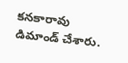కనకారావు డిమాండ్ చేశారు.